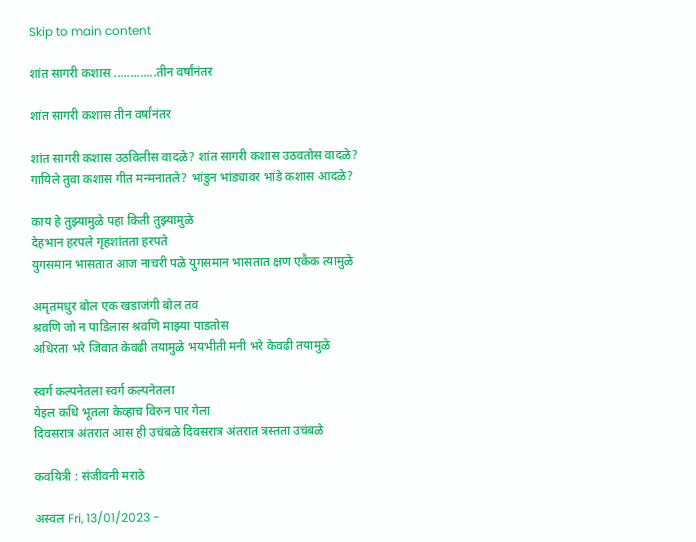Skip to main content

शांत सागरी कशास .............तीन वर्षांनंतर

शांत सागरी कशास तीन वर्षांनंतर

शांत सागरी कशास उठविलीस वादळे? शांत सागरी कशास उठवतोस वादळे?
गायिले तुवा कशास गीत मन्मनातले? भांडुन भांड्यावर भांडे कशास आदळे?

काय हे तुझ्यामुळे पहा किती तुझ्यामुळे
देहभान हरपले गृहशांतता हरपते
युगसमान भासतात आज नाचरी पळे युगसमान भासतात क्षण एकैक त्यामुळे

अमृतमधुर बोल एक खडाजंगी बोल तव
श्रवणि जो न पाडिलास श्रवणि माझ्या पाडतोस
अधिरता भरे जिवात केवढी तयामुळे भयभीती मनी भरे केवढी तयामुळे

स्वर्ग कल्पनेतला स्वर्ग कल्पनेतला
येइल कधि भूतला केव्हाच विरुन पार गेला
दिवसरात्र अंतरात आस ही उचंबळे दिवसरात्र अंतरात त्रस्तता उचंबळे

कवयित्री : संजीवनी मराठे

अस्वल Fri, 13/01/2023 -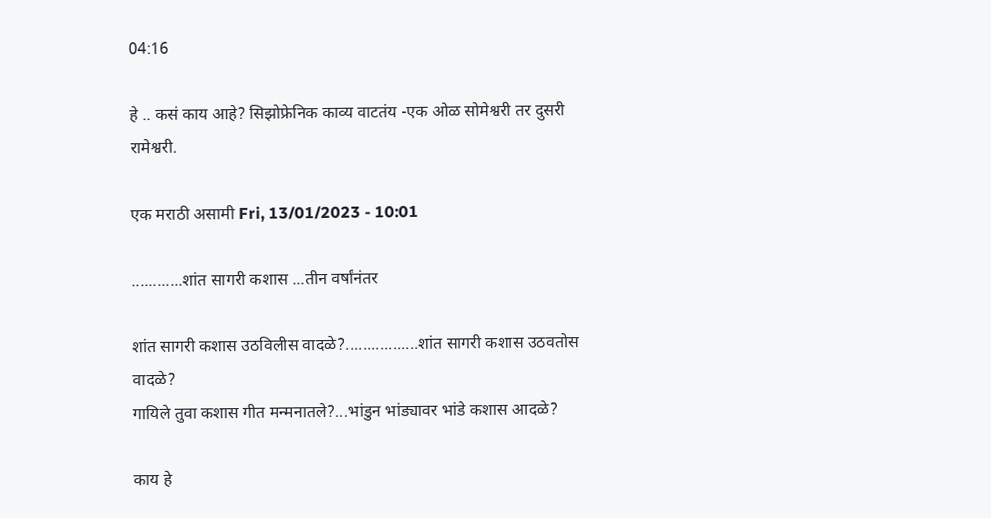04:16

हे .. कसं काय आहे? सिझोफ्रेनिक काव्य वाटतंय -एक ओळ सोमेश्वरी तर दुसरी रामेश्वरी.

एक मराठी असामी Fri, 13/01/2023 - 10:01

............शांत सागरी कशास ...तीन वर्षांनंतर

शांत सागरी कशास उठविलीस वादळे?.................शांत सागरी कशास उठवतोस वादळे?
गायिले तुवा कशास गीत मन्मनातले?...भांडुन भांड्यावर भांडे कशास आदळे?

काय हे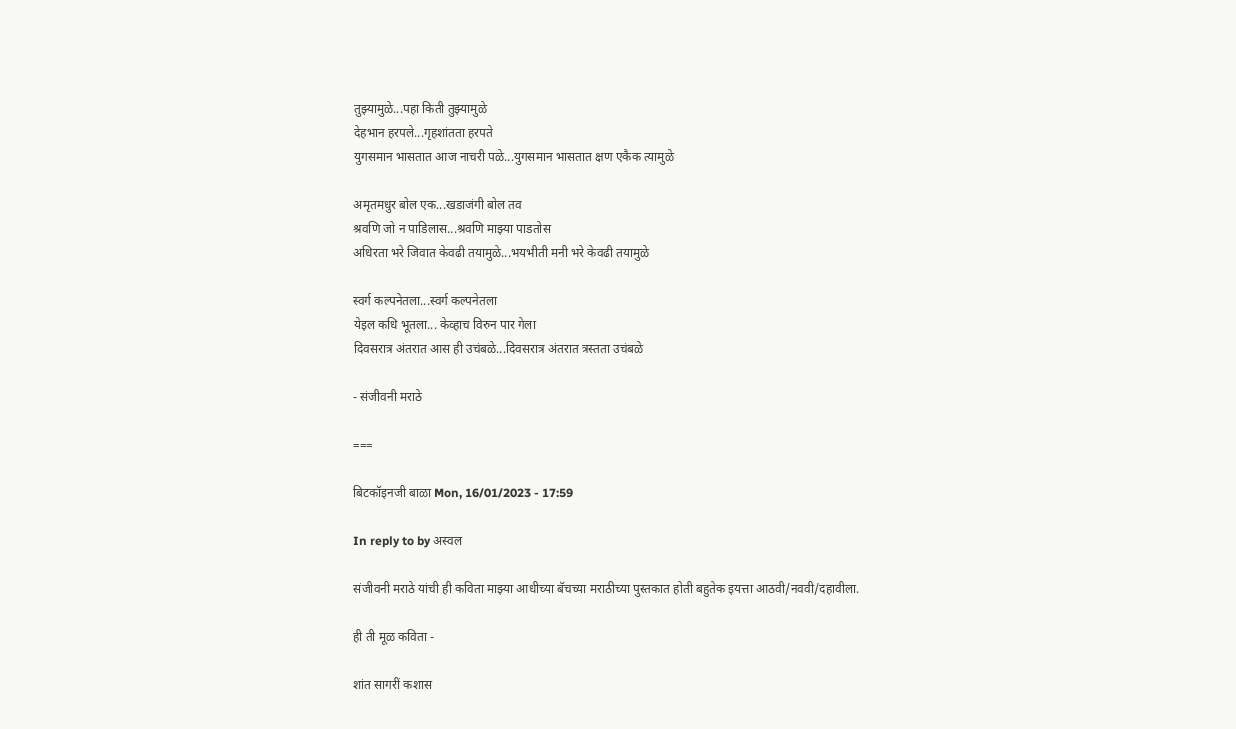तुझ्यामुळे...पहा किती तुझ्यामुळे
देहभान हरपले...गृहशांतता हरपते
युगसमान भासतात आज नाचरी पळे...युगसमान भासतात क्षण एकैक त्यामुळे

अमृतमधुर बोल एक...खडाजंगी बोल तव
श्रवणि जो न पाडिलास...श्रवणि माझ्या पाडतोस
अधिरता भरे जिवात केवढी तयामुळे...भयभीती मनी भरे केवढी तयामुळे

स्वर्ग कल्पनेतला...स्वर्ग कल्पनेतला
येइल कधि भूतला... केव्हाच विरुन पार गेला
दिवसरात्र अंतरात आस ही उचंबळे...दिवसरात्र अंतरात त्रस्तता उचंबळे

- संजीवनी मराठे

===

बिटकॉइनजी बाळा Mon, 16/01/2023 - 17:59

In reply to by अस्वल

संजीवनी मराठे यांची ही कविता माझ्या आधीच्या बॅचच्या मराठीच्या पुस्तकात होती बहुतेक इयत्ता आठवी/नववी/दहावीला.

ही ती मूळ कविता -

शांत सागरीं कशास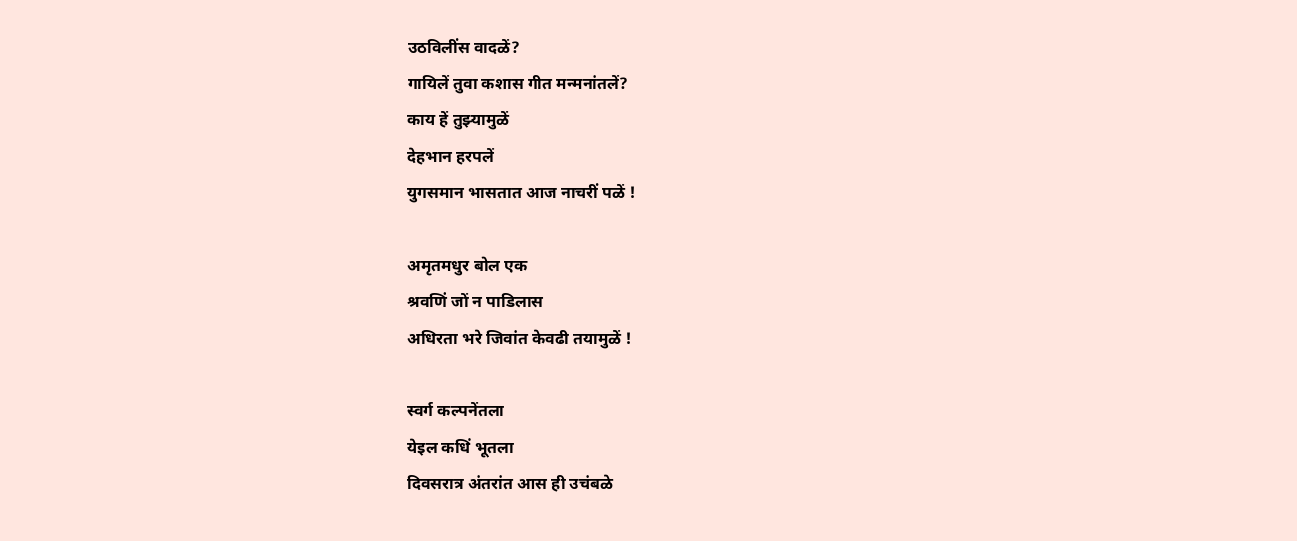उठविलींस वादळें?
गायिलें तुवा कशास गीत मन्मनांतलें?
काय हें तुझ्यामुळें
देहभान हरपलें
युगसमान भासतात आज नाचरीं पळें !

अमृतमधुर बोल एक
श्रवणिं जों न पाडिलास
अधिरता भरे जिवांत केवढी तयामुळें !

स्वर्ग कल्पनेंतला
येइल कधिं भूतला
दिवसरात्र अंतरांत आस ही उचंबळे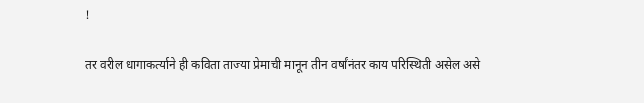!

तर वरील धागाकर्त्याने ही कविता ताज्या प्रेमाची मानून तीन वर्षांनंतर काय परिस्थिती असेल असे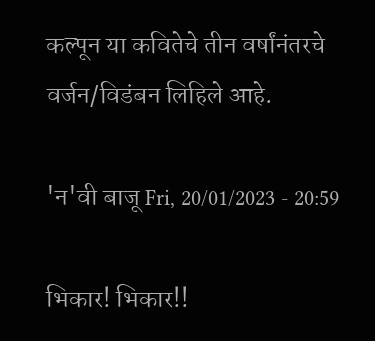कल्पून या कवितेचे तीन वर्षांनंतरचे वर्जन/विडंबन लिहिले आहे.

'न'वी बाजू Fri, 20/01/2023 - 20:59

भिकार! भिकार!!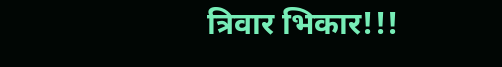त्रिवार भिकार!!!